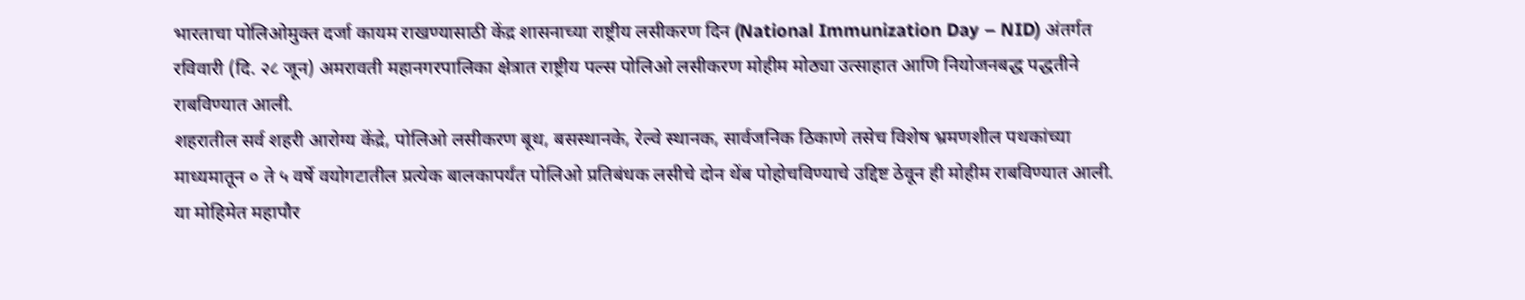भारताचा पोलिओमुक्त दर्जा कायम राखण्यासाठी केंद्र शासनाच्या राष्ट्रीय लसीकरण दिन (National Immunization Day – NID) अंतर्गत रविवारी (दि. २८ जून) अमरावती महानगरपालिका क्षेत्रात राष्ट्रीय पल्स पोलिओ लसीकरण मोहीम मोठ्या उत्साहात आणि नियोजनबद्ध पद्धतीने राबविण्यात आली.
शहरातील सर्व शहरी आरोग्य केंद्रे, पोलिओ लसीकरण बूथ, बसस्थानके, रेल्वे स्थानक, सार्वजनिक ठिकाणे तसेच विशेष भ्रमणशील पथकांच्या माध्यमातून ० ते ५ वर्षे वयोगटातील प्रत्येक बालकापर्यंत पोलिओ प्रतिबंधक लसीचे दोन थेंब पोहोचविण्याचे उद्दिष्ट ठेवून ही मोहीम राबविण्यात आली.
या मोहिमेत महापौर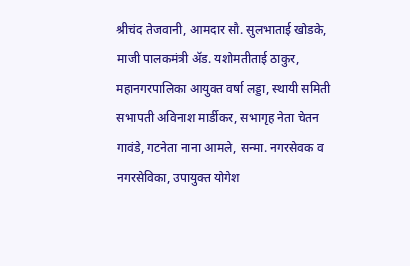श्रीचंद तेजवानी, आमदार सौ. सुलभाताई खोडके, माजी पालकमंत्री ॲड. यशोमतीताई ठाकुर, महानगरपालिका आयुक्त वर्षा लड्डा, स्थायी समिती सभापती अविनाश मार्डीकर, सभागृह नेता चेतन गावंडे, गटनेता नाना आमले, सन्मा. नगरसेवक व नगरसेविका, उपायुक्त योगेश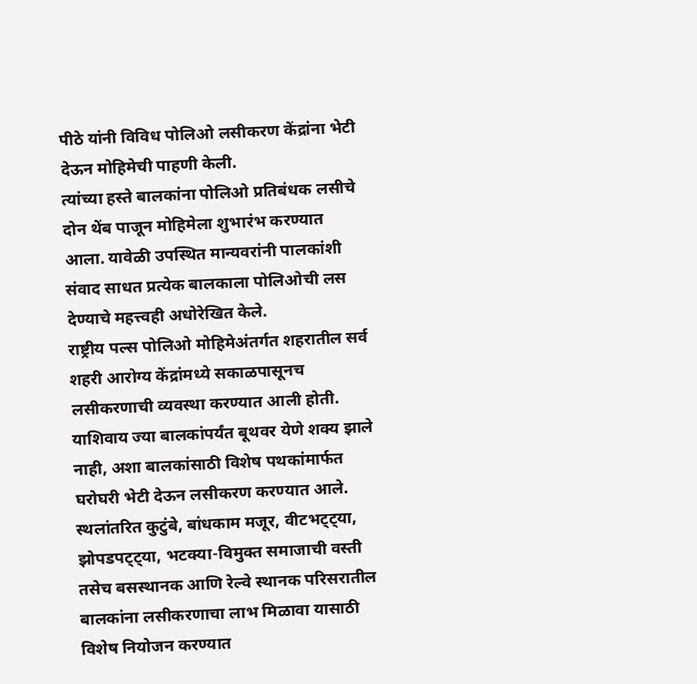पीठे यांनी विविध पोलिओ लसीकरण केंद्रांना भेटी देऊन मोहिमेची पाहणी केली.
त्यांच्या हस्ते बालकांना पोलिओ प्रतिबंधक लसीचे दोन थेंब पाजून मोहिमेला शुभारंभ करण्यात आला. यावेळी उपस्थित मान्यवरांनी पालकांशी संवाद साधत प्रत्येक बालकाला पोलिओची लस देण्याचे महत्त्वही अधोरेखित केले.
राष्ट्रीय पल्स पोलिओ मोहिमेअंतर्गत शहरातील सर्व शहरी आरोग्य केंद्रांमध्ये सकाळपासूनच लसीकरणाची व्यवस्था करण्यात आली होती. याशिवाय ज्या बालकांपर्यंत बूथवर येणे शक्य झाले नाही, अशा बालकांसाठी विशेष पथकांमार्फत घरोघरी भेटी देऊन लसीकरण करण्यात आले.
स्थलांतरित कुटुंबे, बांधकाम मजूर, वीटभट्ट्या, झोपडपट्ट्या, भटक्या-विमुक्त समाजाची वस्ती तसेच बसस्थानक आणि रेल्वे स्थानक परिसरातील बालकांना लसीकरणाचा लाभ मिळावा यासाठी विशेष नियोजन करण्यात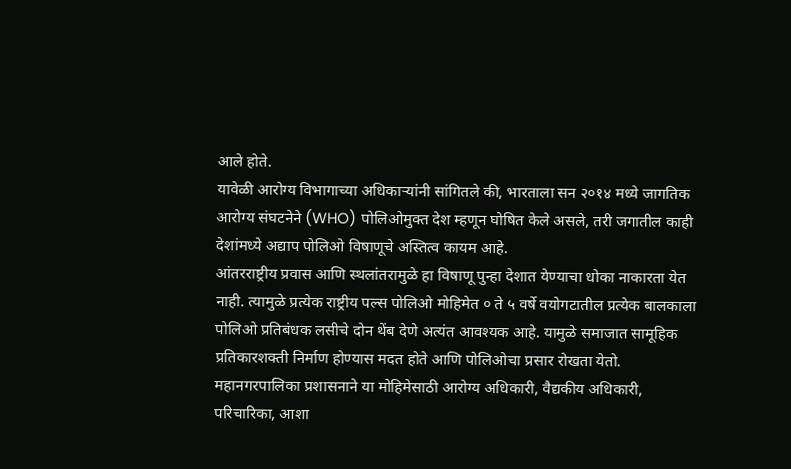आले होते.
यावेळी आरोग्य विभागाच्या अधिकाऱ्यांनी सांगितले की, भारताला सन २०१४ मध्ये जागतिक आरोग्य संघटनेने (WHO) पोलिओमुक्त देश म्हणून घोषित केले असले, तरी जगातील काही देशांमध्ये अद्याप पोलिओ विषाणूचे अस्तित्व कायम आहे.
आंतरराष्ट्रीय प्रवास आणि स्थलांतरामुळे हा विषाणू पुन्हा देशात येण्याचा धोका नाकारता येत नाही. त्यामुळे प्रत्येक राष्ट्रीय पल्स पोलिओ मोहिमेत ० ते ५ वर्षे वयोगटातील प्रत्येक बालकाला पोलिओ प्रतिबंधक लसीचे दोन थेंब देणे अत्यंत आवश्यक आहे. यामुळे समाजात सामूहिक प्रतिकारशक्ती निर्माण होण्यास मदत होते आणि पोलिओचा प्रसार रोखता येतो.
महानगरपालिका प्रशासनाने या मोहिमेसाठी आरोग्य अधिकारी, वैद्यकीय अधिकारी, परिचारिका, आशा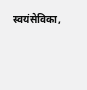स्वयंसेविका,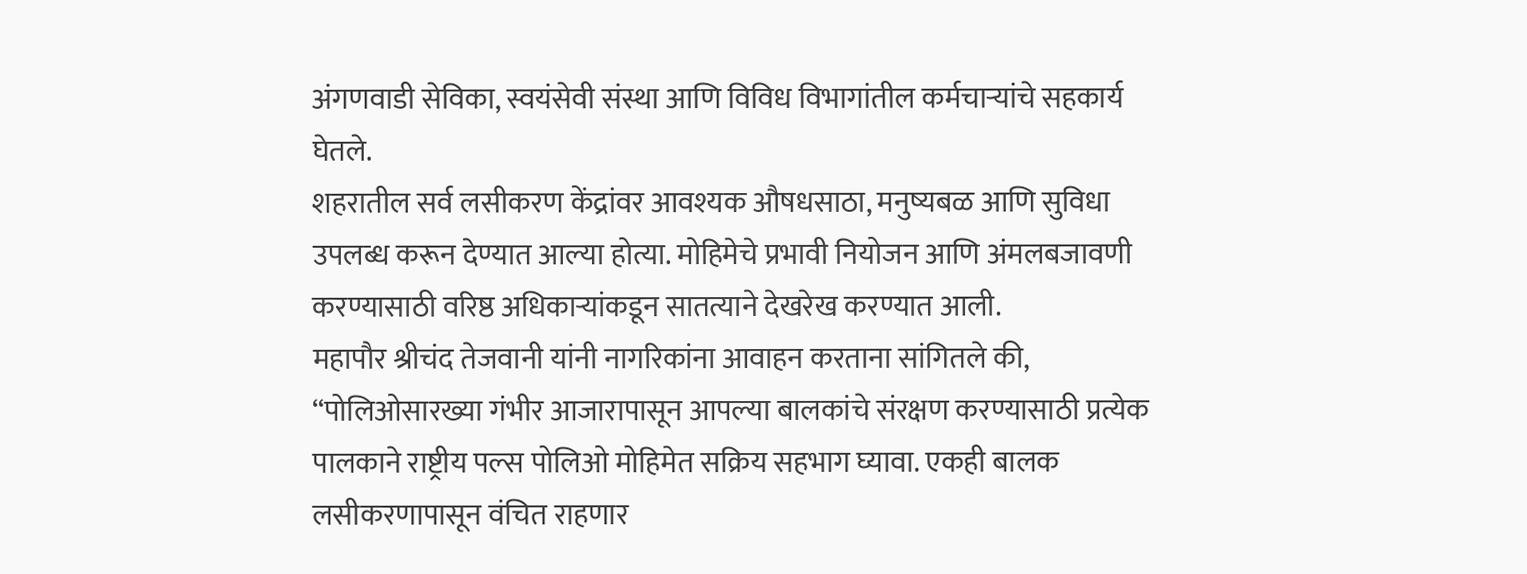अंगणवाडी सेविका, स्वयंसेवी संस्था आणि विविध विभागांतील कर्मचाऱ्यांचे सहकार्य घेतले.
शहरातील सर्व लसीकरण केंद्रांवर आवश्यक औषधसाठा, मनुष्यबळ आणि सुविधा उपलब्ध करून देण्यात आल्या होत्या. मोहिमेचे प्रभावी नियोजन आणि अंमलबजावणी करण्यासाठी वरिष्ठ अधिकाऱ्यांकडून सातत्याने देखरेख करण्यात आली.
महापौर श्रीचंद तेजवानी यांनी नागरिकांना आवाहन करताना सांगितले की, “पोलिओसारख्या गंभीर आजारापासून आपल्या बालकांचे संरक्षण करण्यासाठी प्रत्येक पालकाने राष्ट्रीय पल्स पोलिओ मोहिमेत सक्रिय सहभाग घ्यावा. एकही बालक लसीकरणापासून वंचित राहणार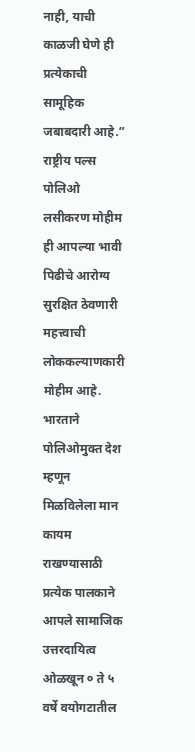नाही, याची काळजी घेणे ही प्रत्येकाची सामूहिक जबाबदारी आहे.”
राष्ट्रीय पल्स पोलिओ लसीकरण मोहीम ही आपल्या भावी पिढीचे आरोग्य सुरक्षित ठेवणारी महत्त्वाची लोककल्याणकारी मोहीम आहे.
भारताने पोलिओमुक्त देश म्हणून मिळविलेला मान कायम राखण्यासाठी प्रत्येक पालकाने आपले सामाजिक उत्तरदायित्व ओळखून ० ते ५ वर्षे वयोगटातील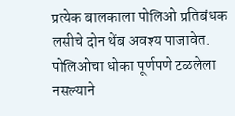प्रत्येक बालकाला पोलिओ प्रतिबंधक लसीचे दोन थेंब अवश्य पाजावेत.
पोलिओचा धोका पूर्णपणे टळलेला नसल्याने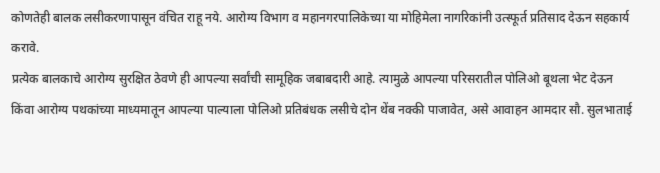कोणतेही बालक लसीकरणापासून वंचित राहू नये. आरोग्य विभाग व महानगरपालिकेच्या या मोहिमेला नागरिकांनी उत्स्फूर्त प्रतिसाद देऊन सहकार्य करावे.
प्रत्येक बालकाचे आरोग्य सुरक्षित ठेवणे ही आपल्या सर्वांची सामूहिक जबाबदारी आहे. त्यामुळे आपल्या परिसरातील पोलिओ बूथला भेट देऊन किंवा आरोग्य पथकांच्या माध्यमातून आपल्या पाल्याला पोलिओ प्रतिबंधक लसीचे दोन थेंब नक्की पाजावेत, असे आवाहन आमदार सौ. सुलभाताई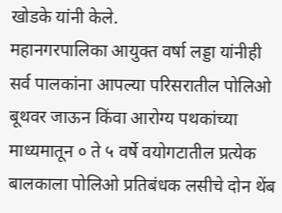खोडके यांनी केले.
महानगरपालिका आयुक्त वर्षा लड्डा यांनीही सर्व पालकांना आपल्या परिसरातील पोलिओ बूथवर जाऊन किंवा आरोग्य पथकांच्या माध्यमातून ० ते ५ वर्षे वयोगटातील प्रत्येक बालकाला पोलिओ प्रतिबंधक लसीचे दोन थेंब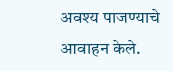अवश्य पाजण्याचे आवाहन केले.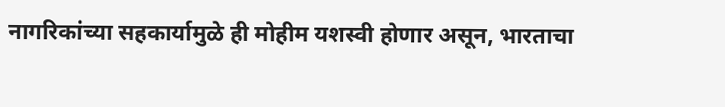नागरिकांच्या सहकार्यामुळे ही मोहीम यशस्वी होणार असून, भारताचा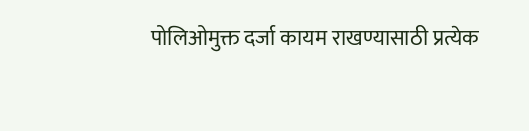पोलिओमुक्त दर्जा कायम राखण्यासाठी प्रत्येक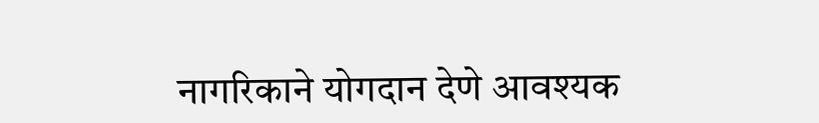नागरिकाने योगदान देणे आवश्यक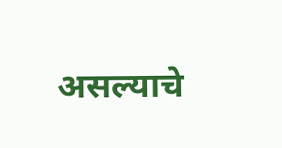असल्याचे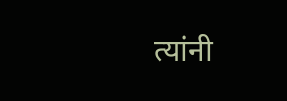त्यांनी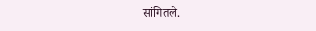सांगितले.